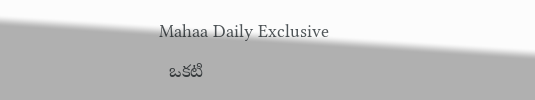Mahaa Daily Exclusive

  ఒకటి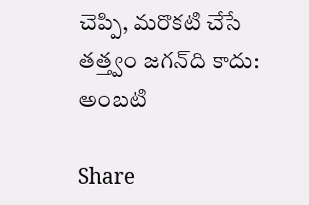చెప్పి, మరొకటి చేసే తత్త్వం జగన్‌ది కాదు: అంబటి

Share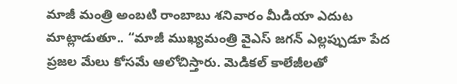మాజీ మంత్రి అంబటి రాంబాబు శనివారం మీడియా ఎదుట మాట్లాడుతూ.. “మాజీ ముఖ్యమంత్రి వైఎస్ జగన్ ఎల్లప్పుడూ పేద ప్రజల మేలు కోసమే ఆలోచిస్తారు. మెడికల్ కాలేజీలతో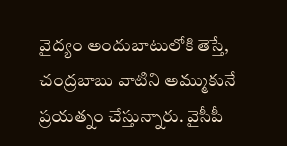వైద్యం అందుబాటులోకి తెస్తే, చంద్రబాబు వాటిని అమ్ముకునే ప్రయత్నం చేస్తున్నారు. వైసీపీ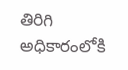తిరిగి అధికారంలోకి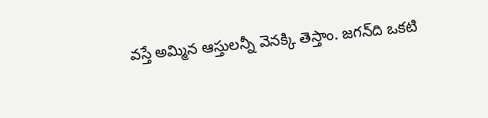వస్తే అమ్మిన ఆస్తులన్నీ వెనక్కి తెస్తాం. జగన్‌ది ఒకటి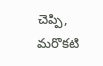చెప్పి, మరొకటి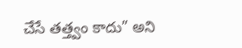చేసే తత్త్వం కాదు” అని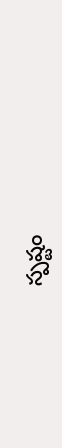స్పష్టం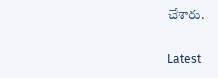చేశారు.

Latest